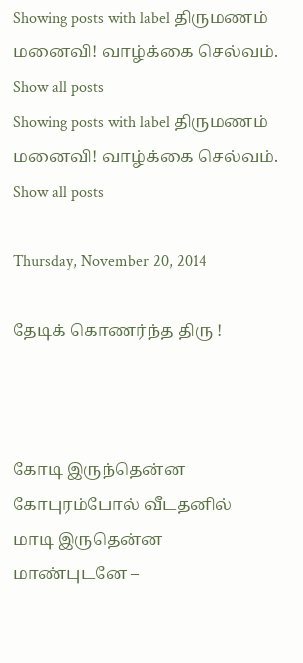Showing posts with label திருமணம் மனைவி! வாழ்க்கை செல்வம். Show all posts
Showing posts with label திருமணம் மனைவி! வாழ்க்கை செல்வம். Show all posts

Thursday, November 20, 2014

தேடிக் கொணர்ந்த திரு !



கோடி இருந்தென்ன கோபுரம்போல் வீடதனில்
மாடி இருதென்ன மாண்புடனே –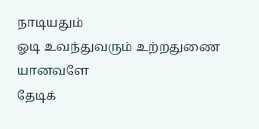நாடியதும்
ஓடி உவந்துவரும் உற்றதுணை யானவளே
தேடிக்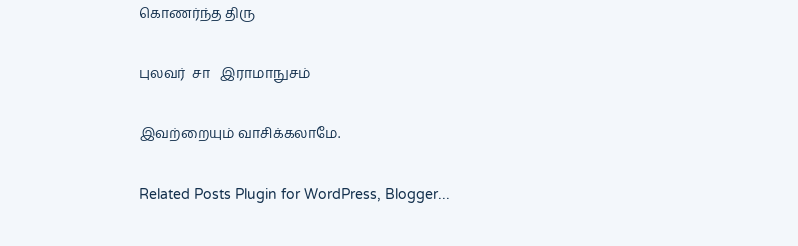கொணர்ந்த திரு

புலவர்  சா   இராமாநுசம்

இவற்றையும் வாசிக்கலாமே.

Related Posts Plugin for WordPress, Blogger...